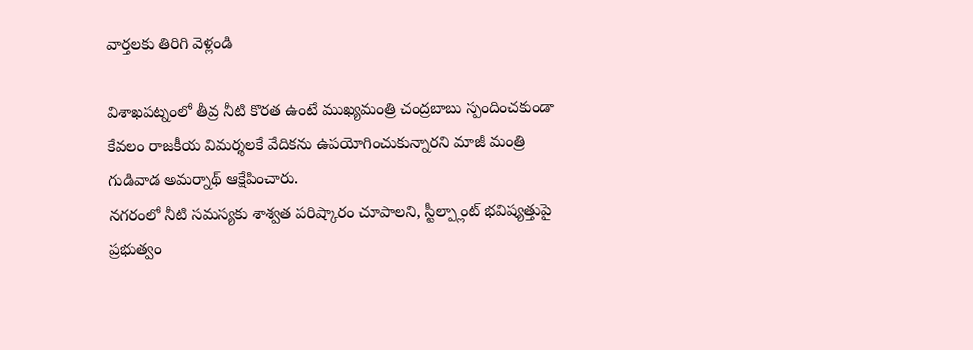వార్తలకు తిరిగి వెళ్లండి

విశాఖపట్నంలో తీవ్ర నీటి కొరత ఉంటే ముఖ్యమంత్రి చంద్రబాబు స్పందించకుండా కేవలం రాజకీయ విమర్శలకే వేదికను ఉపయోగించుకున్నారని మాజీ మంత్రి గుడివాడ అమర్నాథ్ ఆక్షేపించారు.
నగరంలో నీటి సమస్యకు శాశ్వత పరిష్కారం చూపాలని, స్టీల్ప్లాంట్ భవిష్యత్తుపై ప్రభుత్వం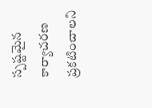స్పష్టమైన కార్యాచరణ ప్రకటించాలని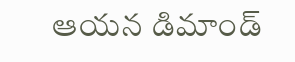ఆయన డిమాండ్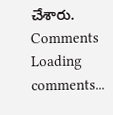చేశారు.
Comments
Loading comments...